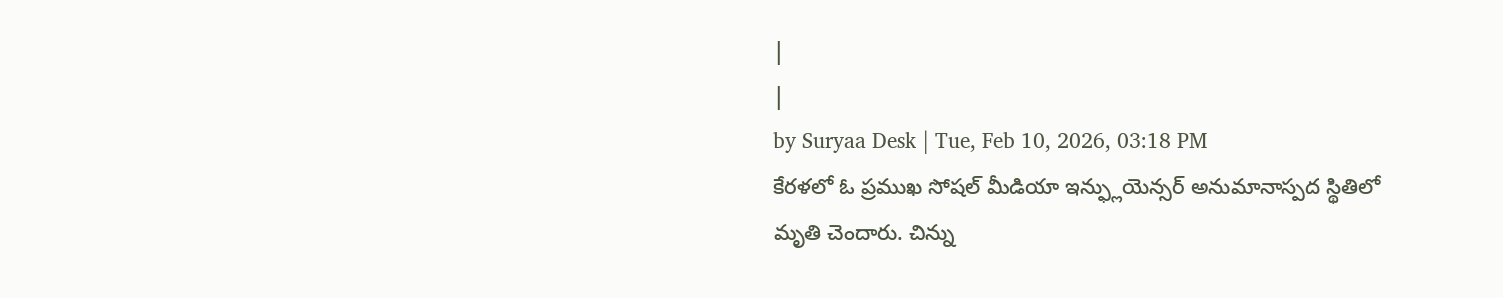|
|
by Suryaa Desk | Tue, Feb 10, 2026, 03:18 PM
కేరళలో ఓ ప్రముఖ సోషల్ మీడియా ఇన్ఫ్లుయెన్సర్ అనుమానాస్పద స్థితిలో మృతి చెందారు. చిన్ను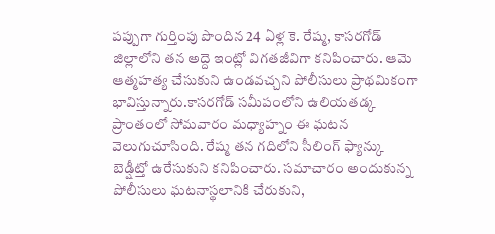పప్పుగా గుర్తింపు పొందిన 24 ఏళ్ల కె. రేష్మ, కాసరగోడ్ జిల్లాలోని తన అద్దె ఇంట్లో విగతజీవిగా కనిపించారు. ఆమె ఆత్మహత్య చేసుకుని ఉండవచ్చని పోలీసులు ప్రాథమికంగా భావిస్తున్నారు.కాసరగోడ్ సమీపంలోని ఉలియతడ్క ప్రాంతంలో సోమవారం మధ్యాహ్నం ఈ ఘటన వెలుగుచూసింది. రేష్మ తన గదిలోని సీలింగ్ ఫ్యాన్కు బెడ్షీట్తో ఉరేసుకుని కనిపించారు. సమాచారం అందుకున్న పోలీసులు ఘటనాస్థలానికి చేరుకుని,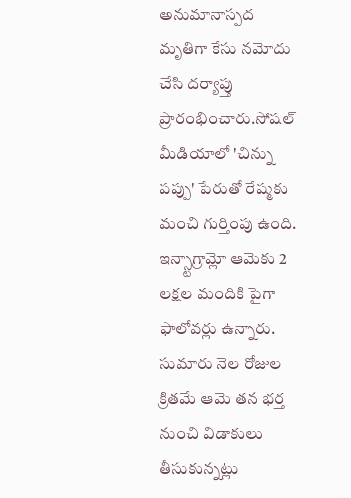అనుమానాస్పద మృతిగా కేసు నమోదు చేసి దర్యాప్తు ప్రారంభించారు.సోషల్ మీడియాలో 'చిన్ను పప్పు' పేరుతో రేష్మకు మంచి గుర్తింపు ఉంది. ఇన్స్టాగ్రామ్లో ఆమెకు 2 లక్షల మందికి పైగా ఫాలోవర్లు ఉన్నారు. సుమారు నెల రోజుల క్రితమే ఆమె తన భర్త నుంచి విడాకులు తీసుకున్నట్లు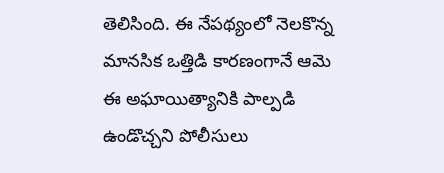తెలిసింది. ఈ నేపథ్యంలో నెలకొన్న మానసిక ఒత్తిడి కారణంగానే ఆమె ఈ అఘాయిత్యానికి పాల్పడి ఉండొచ్చని పోలీసులు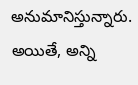అనుమానిస్తున్నారు. అయితే, అన్ని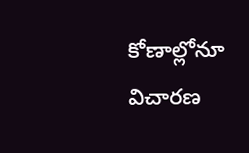కోణాల్లోనూ విచారణ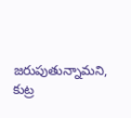జరుపుతున్నామని, కుట్ర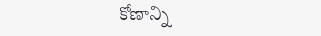కోణాన్ని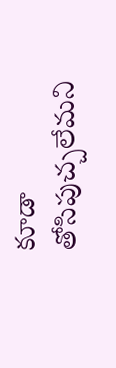కూడా తోసిపుచ్చలేమని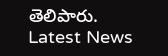తెలిపారు.
Latest News